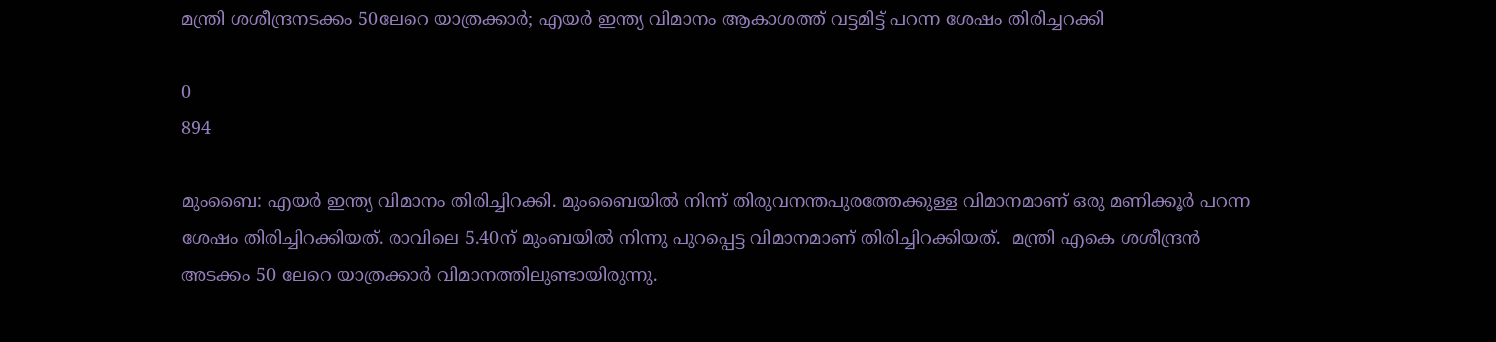മന്ത്രി ശശീന്ദ്രനടക്കം 50ലേറെ യാത്രക്കാർ; എയർ ഇന്ത്യ വിമാനം ആകാശത്ത് വട്ടമിട്ട് പറന്ന ശേഷം തിരിച്ചറക്കി

0
894

മുംബൈ: എയർ ഇന്ത്യ വിമാനം തിരിച്ചിറക്കി. മുംബൈയിൽ നിന്ന് തിരുവനന്തപുരത്തേക്കുള്ള വിമാനമാണ് ഒരു മണിക്കൂർ പറന്ന ശേഷം തിരിച്ചിറക്കിയത്. രാവിലെ 5.40ന് മുംബയിൽ നിന്നു പുറപ്പെട്ട വിമാനമാണ് തിരിച്ചിറക്കിയത്.  മന്ത്രി എകെ ശശീന്ദ്രൻ അടക്കം 50 ലേറെ യാത്രക്കാർ വിമാനത്തിലുണ്ടായിരുന്നു.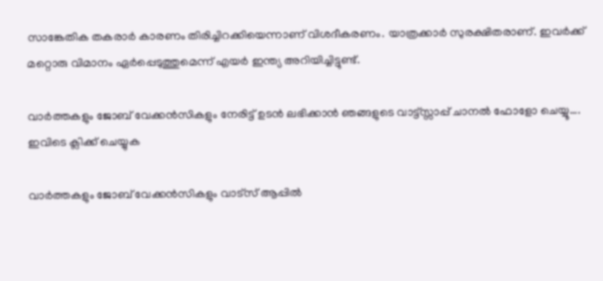സാങ്കേതിക തകരാർ കാരണം തിരിച്ചിറക്കിയെന്നാണ് വിശദീകരണം. യാത്രക്കാർ സുരക്ഷിതരാണ്. ഇവർക്ക് മറ്റൊരു വിമാനം ഏർപ്പെടുത്തുമെന്ന് എയർ ഇന്ത്യ അറിയിച്ചിട്ടുണ്ട്.

വാർത്തകളും ജോബ് വേക്കൻസികളും നേരിട്ട് ഉടൻ ലഭിക്കാൻ ഞങ്ങളുടെ വാട്ട്സ്സാപ്പ് ചാനൽ ഫോളോ ചെയ്യൂ…. ഇവിടെ ക്ലിക്ക് ചെയ്യുക

വാർത്തകളും ജോബ് വേക്കൻസികളും വാട്സ് ആപ്പിൽ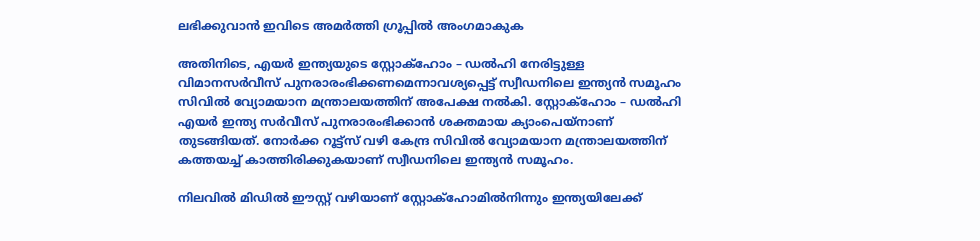ലഭിക്കുവാൻ ഇവിടെ അമർത്തി ഗ്രൂപ്പിൽ അംഗമാകുക

അതിനിടെ, എയര്‍ ഇന്ത്യയുടെ സ്റ്റോക്ഹോം – ഡല്‍ഹി നേരിട്ടുള്ള വിമാനസര്‍വീസ് പുനരാരംഭിക്കണമെന്നാവശ്യപ്പെട്ട് സ്വീഡനിലെ ഇന്ത്യന്‍ സമൂഹം സിവില്‍ വ്യോമയാന മന്ത്രാലയത്തിന് അപേക്ഷ നല്‍കി. സ്റ്റോക്ഹോം – ഡല്‍ഹി എയര്‍ ഇന്ത്യ സര്‍വീസ് പുനരാരംഭിക്കാന്‍ ശക്തമായ ക്യാംപെയ്നാണ് തുടങ്ങിയത്. നോര്‍ക്ക റൂട്ട്സ് വഴി കേന്ദ്ര സിവില്‍ വ്യോമയാന മന്ത്രാലയത്തിന് കത്തയച്ച് കാത്തിരിക്കുകയാണ് സ്വീഡനിലെ ഇന്ത്യന്‍ സമൂഹം.

നിലവില്‍ മിഡില്‍ ഈസ്റ്റ് വഴിയാണ് സ്റ്റോക്ഹോമില്‍നിന്നും ഇന്ത്യയിലേക്ക്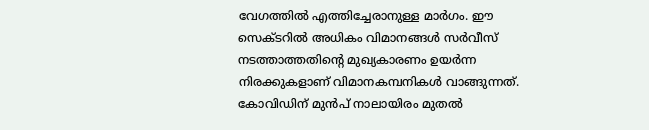വേഗത്തില്‍ എത്തിച്ചേരാനുള്ള മാര്‍ഗം. ഈ സെക്ടറില്‍ അധികം വിമാനങ്ങള്‍ സര്‍വീസ് നടത്താത്തതിന്റെ മുഖ്യകാരണം ഉയര്‍ന്ന നിരക്കുകളാണ് വിമാനകമ്പനികള്‍ വാങ്ങുന്നത്. കോവിഡിന് മുന്‍പ് നാലായിരം മുതല്‍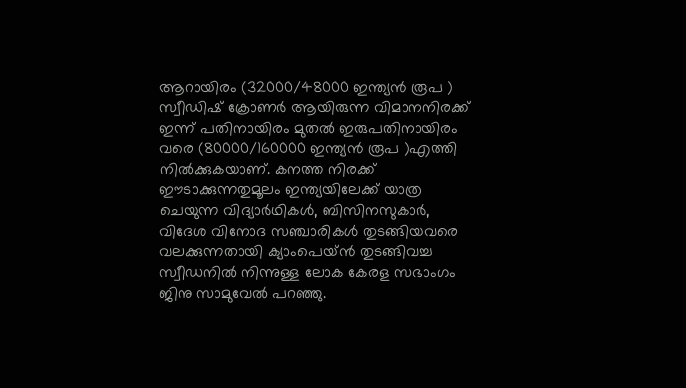ആറായിരം (32000/48000 ഇന്ത്യന്‍ രൂപ ) സ്വീഡിഷ് ക്രോണര്‍ ആയിരുന്ന വിമാനനിരക്ക് ഇന്ന് പതിനായിരം മുതല്‍ ഇരുപതിനായിരം വരെ (80000/160000 ഇന്ത്യന്‍ രൂപ )എത്തി നില്‍ക്കുകയാണ്. കനത്ത നിരക്ക് ഈടാക്കുന്നതുമൂലം ഇന്ത്യയിലേക്ക് യാത്ര ചെയുന്ന വിദ്യാര്‍ഥികള്‍, ബിസിനസുകാര്‍, വിദേശ വിനോദ സഞ്ചാരികള്‍ തുടങ്ങിയവരെ വലക്കുന്നതായി ക്യാംപെയ്ന്‍ തുടങ്ങിവച്ച സ്വീഡനില്‍ നിന്നുള്ള ലോക കേരള സഭാംഗം ജിനു സാമുവേല്‍ പറഞ്ഞു.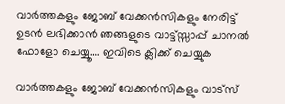വാർത്തകളും ജോബ് വേക്കൻസികളും നേരിട്ട് ഉടൻ ലഭിക്കാൻ ഞങ്ങളുടെ വാട്ട്സ്സാപ്പ് ചാനൽ ഫോളോ ചെയ്യൂ…. ഇവിടെ ക്ലിക്ക് ചെയ്യുക

വാർത്തകളും ജോബ് വേക്കൻസികളും വാട്സ്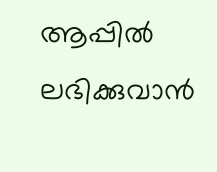ആപ്പിൽ ലഭിക്കുവാൻ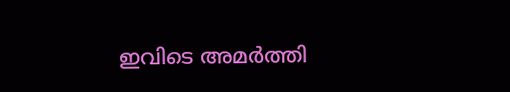ഇവിടെ അമർത്തി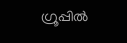ഗ്രൂപ്പിൽ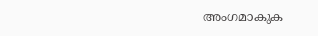അംഗമാകുക